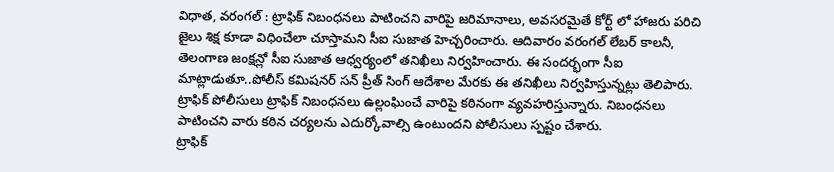విధాత, వరంగల్ : ట్రాఫిక్ నిబంధనలు పాటించని వారిపై జరిమానాలు, అవసరమైతే కోర్ట్ లో హాజరు పరిచి జైలు శిక్ష కూడా విధించేలా చూస్తామని సీఐ సుజాత హెచ్చరించారు. ఆదివారం వరంగల్ లేబర్ కాలనీ, తెలంగాణ జంక్షన్లో సీఐ సుజాత ఆధ్వర్యంలో తనిఖీలు నిర్వహించారు. ఈ సందర్భంగా సీఐ మాట్లాడుతూ..పోలీస్ కమిషనర్ సన్ ప్రీత్ సింగ్ ఆదేశాల మేరకు ఈ తనిఖీలు నిర్వహిస్తున్నట్లు తెలిపారు.
ట్రాఫిక్ పోలీసులు ట్రాఫిక్ నిబంధనలు ఉల్లంఘించే వారిపై కఠినంగా వ్యవహరిస్తున్నారు. నిబంధనలు పాటించని వారు కఠిన చర్యలను ఎదుర్కోవాల్సి ఉంటుందని పోలీసులు స్పష్టం చేశారు.
ట్రాఫిక్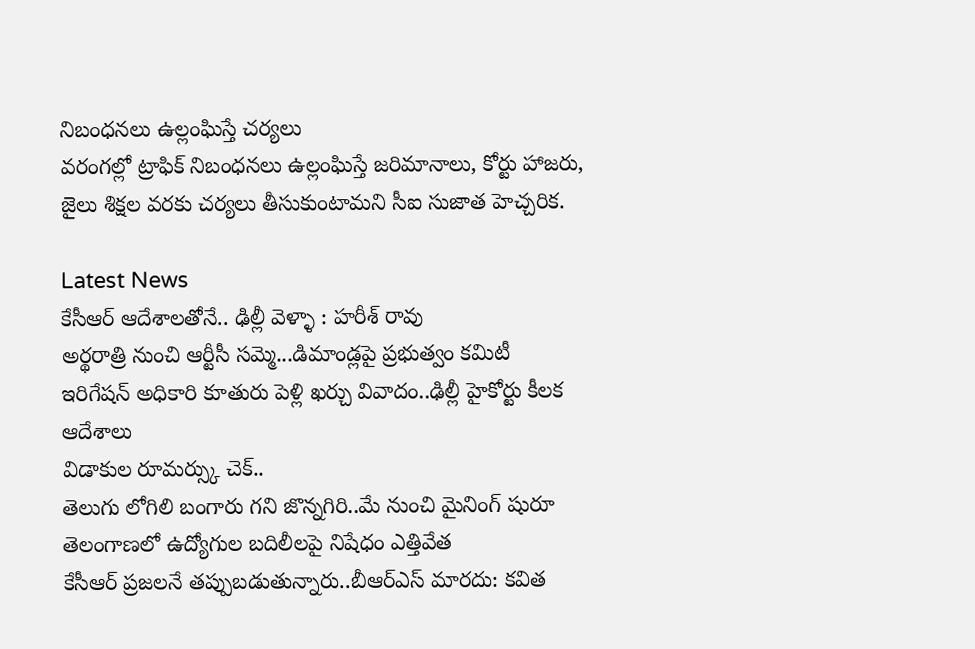నిబంధనలు ఉల్లంఘిస్తే చర్యలు
వరంగల్లో ట్రాఫిక్ నిబంధనలు ఉల్లంఘిస్తే జరిమానాలు, కోర్టు హాజరు, జైలు శిక్షల వరకు చర్యలు తీసుకుంటామని సీఐ సుజాత హెచ్చరిక.

Latest News
కేసీఆర్ ఆదేశాలతోనే.. ఢిల్లీ వెళ్ళా : హరీశ్ రావు
అర్థరాత్రి నుంచి ఆర్టీసీ సమ్మె...డిమాండ్లపై ప్రభుత్వం కమిటీ
ఇరిగేషన్ అధికారి కూతురు పెళ్లి ఖర్చు వివాదం..ఢిల్లీ హైకోర్టు కీలక ఆదేశాలు
విడాకుల రూమర్స్కు చెక్..
తెలుగు లోగిలి బంగారు గని జొన్నగిరి..మే నుంచి మైనింగ్ షురూ
తెలంగాణలో ఉద్యోగుల బదిలీలపై నిషేధం ఎత్తివేత
కేసీఆర్ ప్రజలనే తప్పుబడుతున్నారు..బీఆర్ఎస్ మారదు: కవిత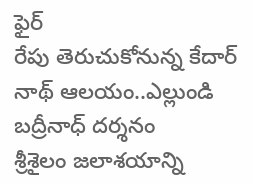ఫైర్
రేపు తెరుచుకోనున్న కేదార్ నాథ్ ఆలయం..ఎల్లుండి బద్రీనాధ్ దర్శనం
శ్రీశైలం జలాశయాన్ని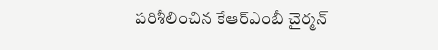పరిశీలించిన కేఆర్ఎంబీ చైర్మన్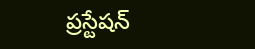ప్రస్టేషన్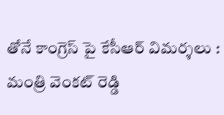తోనే కాంగ్రెస్ పై కేసీఆర్ విమర్శలు : మంత్రి వెంకట్ రెడ్డి